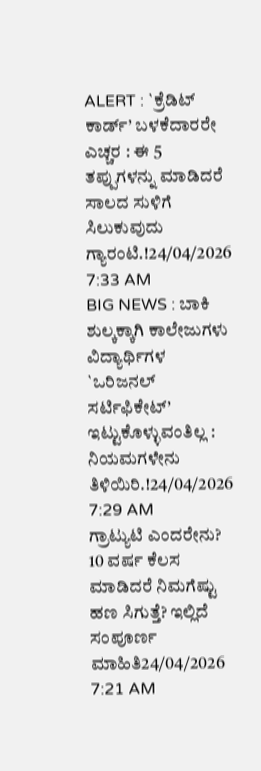ALERT : `ಕ್ರೆಡಿಟ್ ಕಾರ್ಡ್’ ಬಳಕೆದಾರರೇ ಎಚ್ಚರ : ಈ 5 ತಪ್ಪುಗಳನ್ನು ಮಾಡಿದರೆ ಸಾಲದ ಸುಳಿಗೆ ಸಿಲುಕುವುದು ಗ್ಯಾರಂಟಿ.!24/04/2026 7:33 AM
BIG NEWS : ಬಾಕಿ ಶುಲ್ಕಕ್ಕಾಗಿ ಕಾಲೇಜುಗಳು ವಿದ್ಯಾರ್ಥಿಗಳ `ಒರಿಜನಲ್ ಸರ್ಟಿಫಿಕೇಟ್’ ಇಟ್ಟುಕೊಳ್ಳುವಂತಿಲ್ಲ : ನಿಯಮಗಳೇನು ತಿಳಿಯಿರಿ.!24/04/2026 7:29 AM
ಗ್ರಾಟ್ಯುಟಿ ಎಂದರೇನು? 10 ವರ್ಷ ಕೆಲಸ ಮಾಡಿದರೆ ನಿಮಗೆಷ್ಟು ಹಣ ಸಿಗುತ್ತೆ? ಇಲ್ಲಿದೆ ಸಂಪೂರ್ಣ ಮಾಹಿತಿ24/04/2026 7:21 AM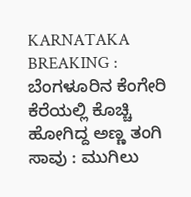KARNATAKA BREAKING : ಬೆಂಗಳೂರಿನ ಕೆಂಗೇರಿ ಕೆರೆಯಲ್ಲಿ ಕೊಚ್ಚಿ ಹೋಗಿದ್ದ ಅಣ್ಣ ತಂಗಿ ಸಾವು : ಮುಗಿಲು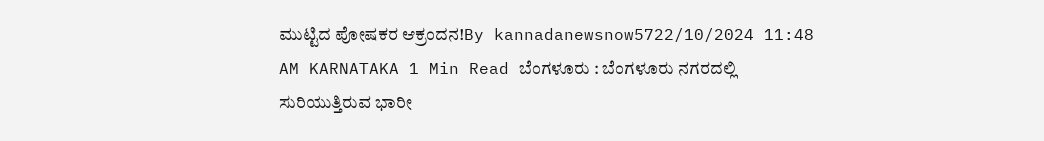ಮುಟ್ಟಿದ ಪೋಷಕರ ಆಕ್ರಂದನ!By kannadanewsnow5722/10/2024 11:48 AM KARNATAKA 1 Min Read ಬೆಂಗಳೂರು : ಬೆಂಗಳೂರು ನಗರದಲ್ಲಿ ಸುರಿಯುತ್ತಿರುವ ಭಾರೀ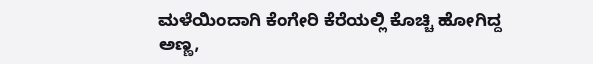ಮಳೆಯಿಂದಾಗಿ ಕೆಂಗೇರಿ ಕೆರೆಯಲ್ಲಿ ಕೊಚ್ಚಿ ಹೋಗಿದ್ದ ಅಣ್ಣ,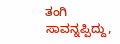ತಂಗಿ ಸಾವನ್ನಪ್ಪಿದ್ದು,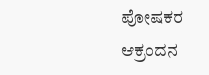ಪೋಷಕರ ಆಕ್ರಂದನ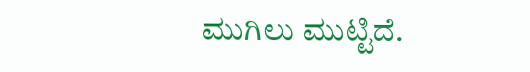ಮುಗಿಲು ಮುಟ್ಟಿದೆ.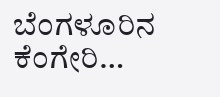ಬೆಂಗಳೂರಿನ ಕೆಂಗೇರಿ…